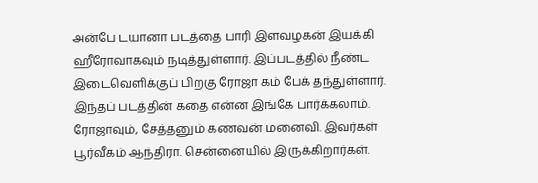அன்பே டயானா படத்தை பாரி இளவழகன் இயக்கி ஹீரோவாகவும் நடித்துள்ளார். இப்படத்தில் நீண்ட இடைவெளிக்குப் பிறகு ரோஜா கம் பேக் தந்துள்ளார். இந்தப் படத்தின் கதை என்ன இங்கே பார்க்கலாம்.
ரோஜாவும், சேத்தனும் கணவன் மனைவி. இவர்கள் பூர்வீகம் ஆந்திரா. சென்னையில் இருக்கிறார்கள்.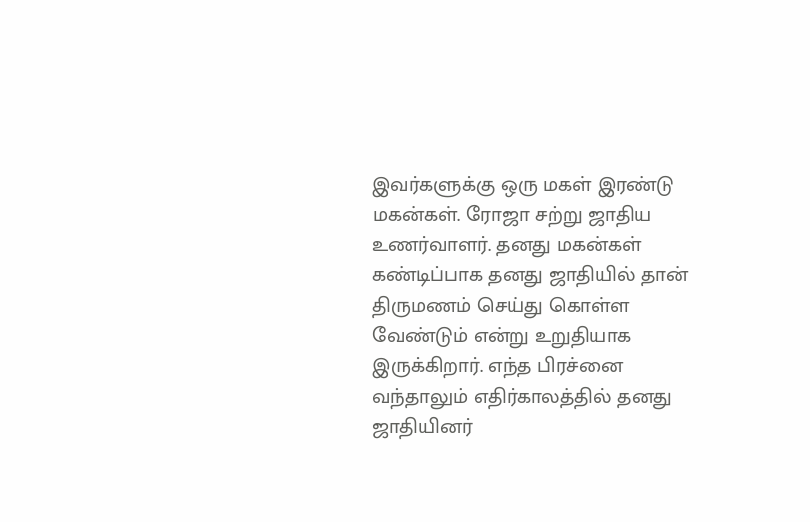இவர்களுக்கு ஒரு மகள் இரண்டு மகன்கள். ரோஜா சற்று ஜாதிய உணர்வாளர். தனது மகன்கள் கண்டிப்பாக தனது ஜாதியில் தான் திருமணம் செய்து கொள்ள வேண்டும் என்று உறுதியாக இருக்கிறார். எந்த பிரச்னை வந்தாலும் எதிர்காலத்தில் தனது ஜாதியினர்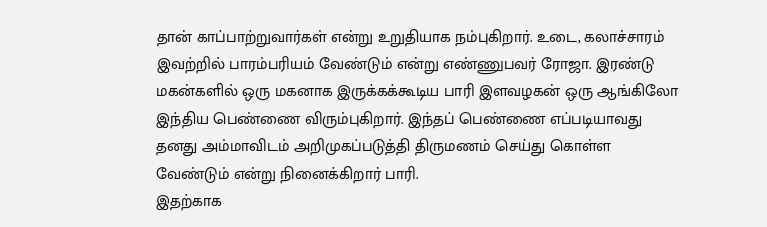தான் காப்பாற்றுவார்கள் என்று உறுதியாக நம்புகிறார். உடை, கலாச்சாரம் இவற்றில் பாரம்பரியம் வேண்டும் என்று எண்ணுபவர் ரோஜா. இரண்டு மகன்களில் ஒரு மகனாக இருக்கக்கூடிய பாரி இளவழகன் ஒரு ஆங்கிலோ இந்திய பெண்ணை விரும்புகிறார். இந்தப் பெண்ணை எப்படியாவது தனது அம்மாவிடம் அறிமுகப்படுத்தி திருமணம் செய்து கொள்ள வேண்டும் என்று நினைக்கிறார் பாரி.
இதற்காக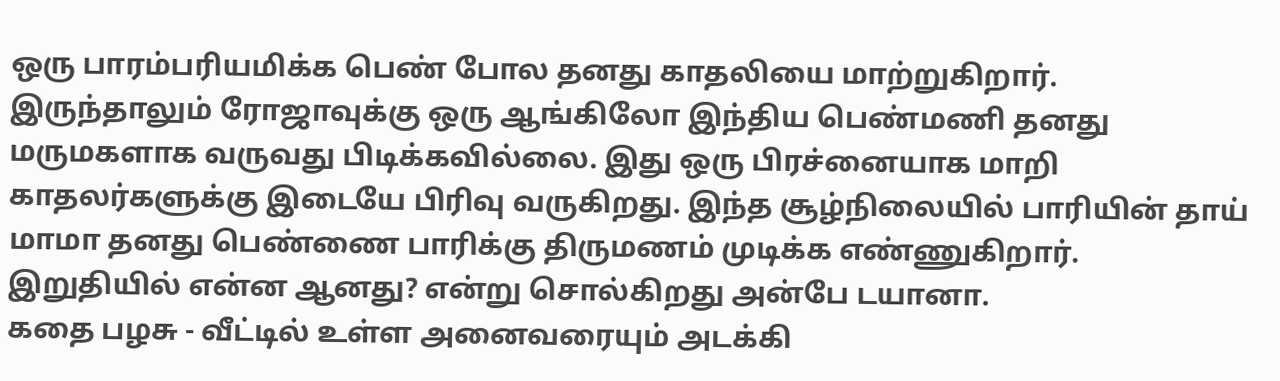ஒரு பாரம்பரியமிக்க பெண் போல தனது காதலியை மாற்றுகிறார். இருந்தாலும் ரோஜாவுக்கு ஒரு ஆங்கிலோ இந்திய பெண்மணி தனது மருமகளாக வருவது பிடிக்கவில்லை. இது ஒரு பிரச்னையாக மாறி காதலர்களுக்கு இடையே பிரிவு வருகிறது. இந்த சூழ்நிலையில் பாரியின் தாய் மாமா தனது பெண்ணை பாரிக்கு திருமணம் முடிக்க எண்ணுகிறார். இறுதியில் என்ன ஆனது? என்று சொல்கிறது அன்பே டயானா.
கதை பழசு - வீட்டில் உள்ள அனைவரையும் அடக்கி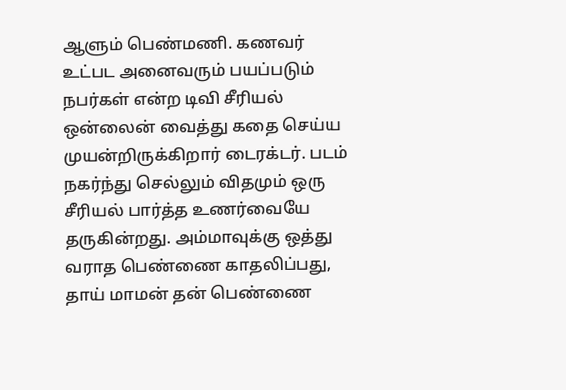ஆளும் பெண்மணி. கணவர் உட்பட அனைவரும் பயப்படும் நபர்கள் என்ற டிவி சீரியல் ஒன்லைன் வைத்து கதை செய்ய முயன்றிருக்கிறார் டைரக்டர். படம் நகர்ந்து செல்லும் விதமும் ஒரு சீரியல் பார்த்த உணர்வையே தருகின்றது. அம்மாவுக்கு ஒத்து வராத பெண்ணை காதலிப்பது, தாய் மாமன் தன் பெண்ணை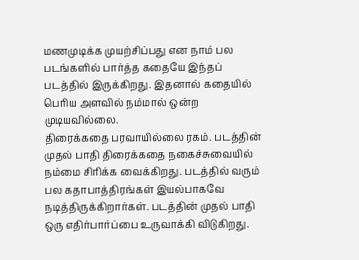மணமுடிக்க முயற்சிப்பது என நாம் பல படங்களில் பார்த்த கதையே இந்தப் படத்தில் இருக்கிறது. இதனால் கதையில் பெரிய அளவில் நம்மால் ஒன்ற முடியவில்லை.
திரைக்கதை பரவாயில்லை ரகம். படத்தின் முதல் பாதி திரைக்கதை நகைச்சுவையில் நம்மை சிரிக்க வைக்கிறது. படத்தில் வரும் பல கதாபாத்திரங்கள் இயல்பாகவே நடித்திருக்கிறார்கள். படத்தின் முதல் பாதி ஒரு எதிர்பார்ப்பை உருவாக்கி விடுகிறது.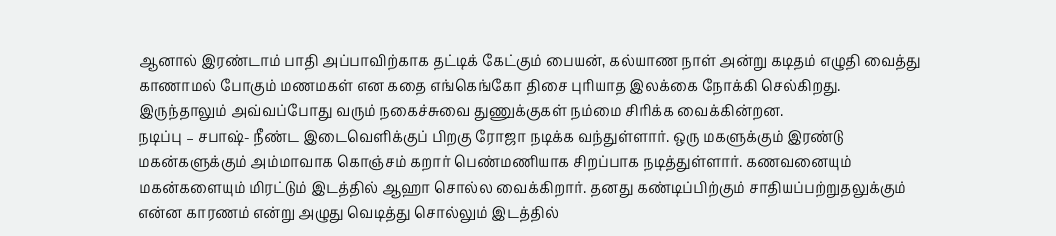ஆனால் இரண்டாம் பாதி அப்பாவிற்காக தட்டிக் கேட்கும் பையன், கல்யாண நாள் அன்று கடிதம் எழுதி வைத்து காணாமல் போகும் மணமகள் என கதை எங்கெங்கோ திசை புரியாத இலக்கை நோக்கி செல்கிறது. இருந்தாலும் அவ்வப்போது வரும் நகைச்சுவை துணுக்குகள் நம்மை சிரிக்க வைக்கின்றன.
நடிப்பு – சபாஷ்- நீண்ட இடைவெளிக்குப் பிறகு ரோஜா நடிக்க வந்துள்ளார். ஒரு மகளுக்கும் இரண்டு மகன்களுக்கும் அம்மாவாக கொஞ்சம் கறார் பெண்மணியாக சிறப்பாக நடித்துள்ளார். கணவனையும் மகன்களையும் மிரட்டும் இடத்தில் ஆஹா சொல்ல வைக்கிறார். தனது கண்டிப்பிற்கும் சாதியப்பற்றுதலுக்கும் என்ன காரணம் என்று அழுது வெடித்து சொல்லும் இடத்தில்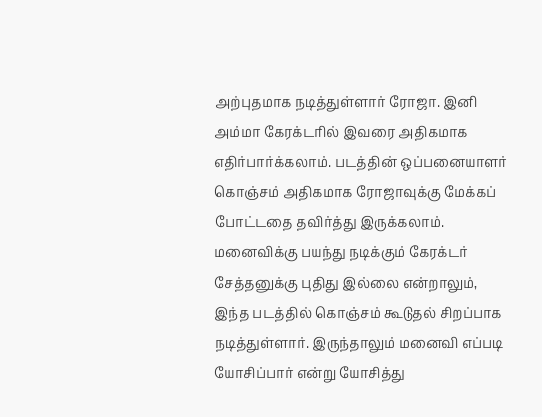அற்புதமாக நடித்துள்ளார் ரோஜா. இனி அம்மா கேரக்டரில் இவரை அதிகமாக எதிர்பார்க்கலாம். படத்தின் ஒப்பனையாளர் கொஞ்சம் அதிகமாக ரோஜாவுக்கு மேக்கப் போட்டதை தவிர்த்து இருக்கலாம்.
மனைவிக்கு பயந்து நடிக்கும் கேரக்டர் சேத்தனுக்கு புதிது இல்லை என்றாலும், இந்த படத்தில் கொஞ்சம் கூடுதல் சிறப்பாக நடித்துள்ளார். இருந்தாலும் மனைவி எப்படி யோசிப்பார் என்று யோசித்து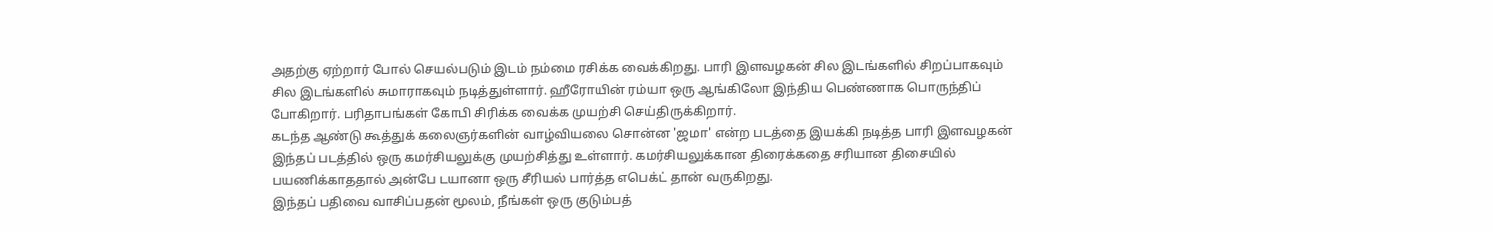அதற்கு ஏற்றார் போல் செயல்படும் இடம் நம்மை ரசிக்க வைக்கிறது. பாரி இளவழகன் சில இடங்களில் சிறப்பாகவும் சில இடங்களில் சுமாராகவும் நடித்துள்ளார். ஹீரோயின் ரம்யா ஒரு ஆங்கிலோ இந்திய பெண்ணாக பொருந்திப் போகிறார். பரிதாபங்கள் கோபி சிரிக்க வைக்க முயற்சி செய்திருக்கிறார்.
கடந்த ஆண்டு கூத்துக் கலைஞர்களின் வாழ்வியலை சொன்ன 'ஜமா' என்ற படத்தை இயக்கி நடித்த பாரி இளவழகன் இந்தப் படத்தில் ஒரு கமர்சியலுக்கு முயற்சித்து உள்ளார். கமர்சியலுக்கான திரைக்கதை சரியான திசையில் பயணிக்காததால் அன்பே டயானா ஒரு சீரியல் பார்த்த எபெக்ட் தான் வருகிறது.
இந்தப் பதிவை வாசிப்பதன் மூலம், நீங்கள் ஒரு குடும்பத்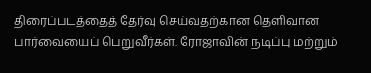திரைப்படத்தைத் தேர்வு செய்வதற்கான தெளிவான பார்வையைப் பெறுவீர்கள். ரோஜாவின் நடிப்பு மற்றும்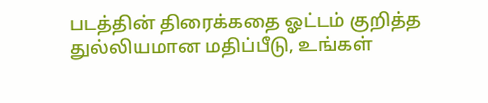படத்தின் திரைக்கதை ஓட்டம் குறித்த துல்லியமான மதிப்பீடு, உங்கள்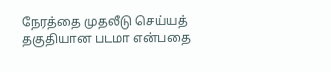நேரத்தை முதலீடு செய்யத் தகுதியான படமா என்பதை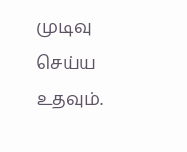முடிவு செய்ய உதவும்.